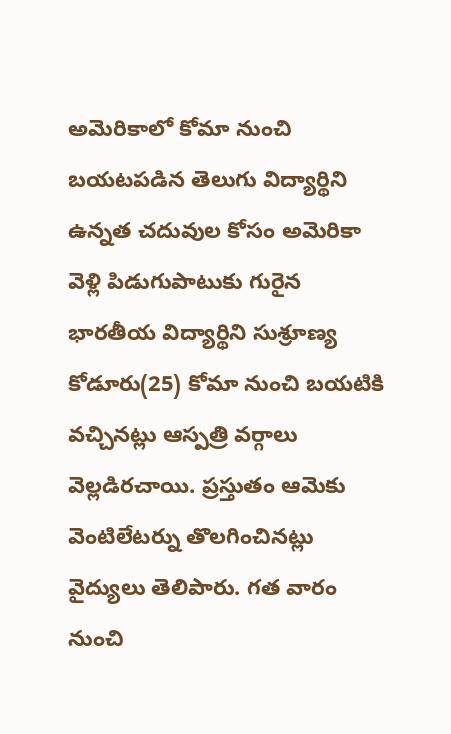అమెరికాలో కోమా నుంచి బయటపడిన తెలుగు విద్యార్థిని
ఉన్నత చదువుల కోసం అమెరికా వెళ్లి పిడుగుపాటుకు గురైన భారతీయ విద్యార్థిని సుశ్రూణ్య కోడూరు(25) కోమా నుంచి బయటికి వచ్చినట్లు ఆస్పత్రి వర్గాలు వెల్లడిరచాయి. ప్రస్తుతం ఆమెకు వెంటిలేటర్ను తొలగించినట్లు వైద్యులు తెలిపారు. గత వారం నుంచి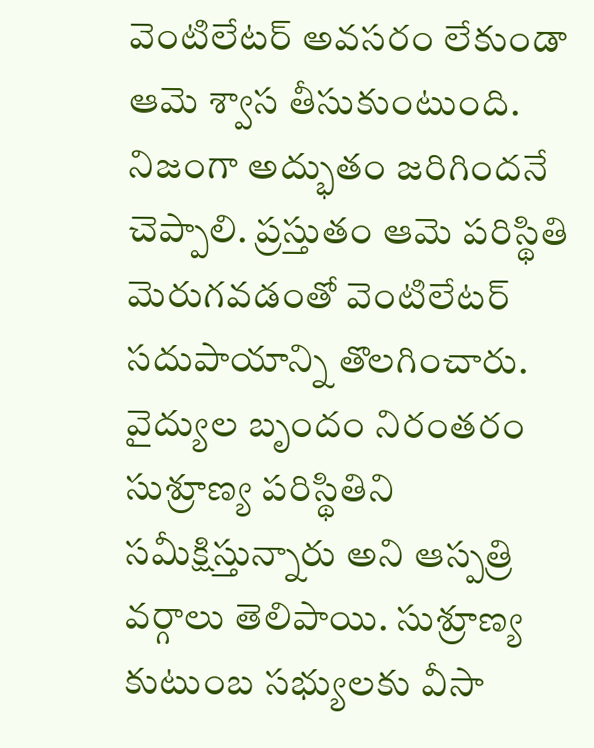వెంటిలేటర్ అవసరం లేకుండా ఆమె శ్వాస తీసుకుంటుంది. నిజంగా అద్భుతం జరిగిందనే చెప్పాలి. ప్రస్తుతం ఆమె పరిస్థితి మెరుగవడంతో వెంటిలేటర్ సదుపాయాన్ని తొలగించారు. వైద్యుల బృందం నిరంతరం సుశ్రూణ్య పరిస్థితిని సమీక్షిస్తున్నారు అని ఆస్పత్రి వర్గాలు తెలిపాయి. సుశ్రూణ్య కుటుంబ సభ్యులకు వీసా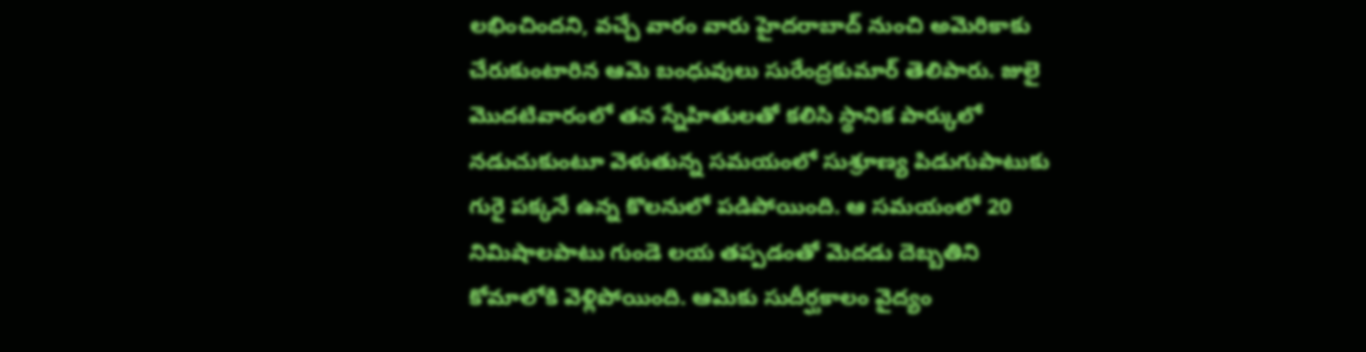లభించిందని, వచ్చే వారం వారు హైదరాబాద్ నుంచి అమెరికాకు చేరుకుంటారిన ఆమె బంధువులు సురేంద్రకుమార్ తెలిపారు. జులై మొదటివారంలో తన స్నేహితులతో కలిసి స్థానిక పార్కులో నడుచుకుంటూ వెళుతున్న సమయంలో సుశ్రూణ్య పిడుగుపాటుకు గురై పక్కనే ఉన్న కొలనులో పడిపోయింది. ఆ సమయంలో 20 నిమిషాలపాటు గుండె లయ తప్పడంతో మెదడు దెబ్బతిని కోమాలోకి వెళ్లిపోయింది. ఆమెకు సుదీర్ఘకాలం వైద్యం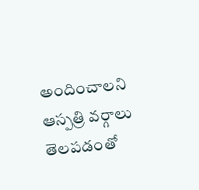అందించాలని ఆస్పత్రి వర్గాలు తెలపడంతో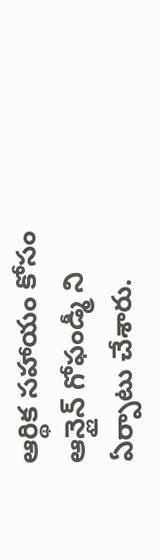ఆర్థిక సహాయం కోసం ఆన్లైన్ గోఫండ్మీ ని ఏర్పాటు చేశారు.